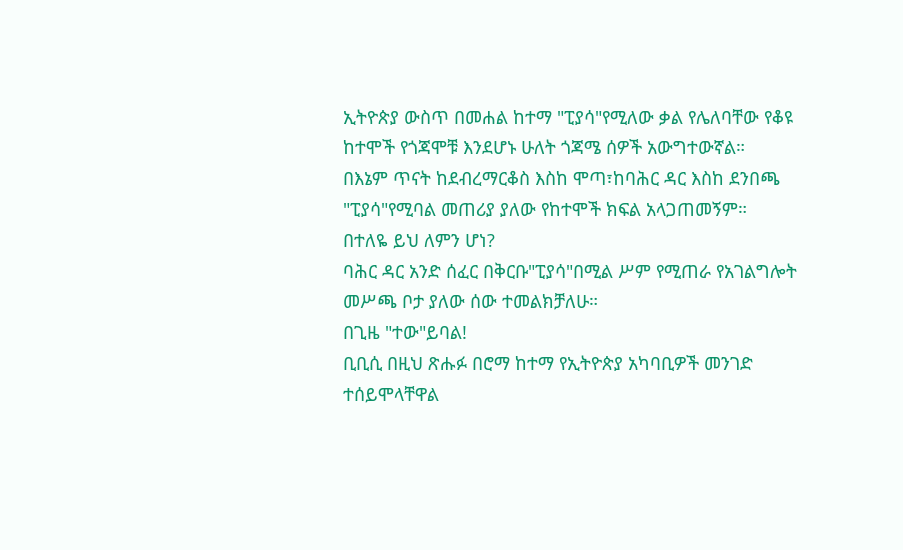ኢትዮጵያ ውስጥ በመሐል ከተማ "ፒያሳ"የሚለው ቃል የሌለባቸው የቆዩ ከተሞች የጎጃሞቹ እንደሆኑ ሁለት ጎጃሜ ሰዎች አውግተውኛል።
በእኔም ጥናት ከደብረማርቆስ እስከ ሞጣ፣ከባሕር ዳር እስከ ደንበጫ "ፒያሳ"የሚባል መጠሪያ ያለው የከተሞች ክፍል አላጋጠመኝም።
በተለዬ ይህ ለምን ሆነ?
ባሕር ዳር አንድ ሰፈር በቅርቡ"ፒያሳ"በሚል ሥም የሚጠራ የአገልግሎት መሥጫ ቦታ ያለው ሰው ተመልክቻለሁ።
በጊዜ "ተው"ይባል!
ቢቢሲ በዚህ ጽሑፉ በሮማ ከተማ የኢትዮጵያ አካባቢዎች መንገድ ተሰይሞላቸዋል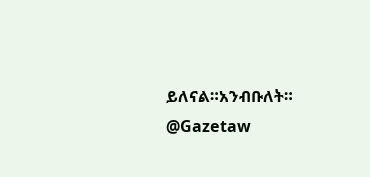ይለናል።አንብቡለት።
@Gazetaw